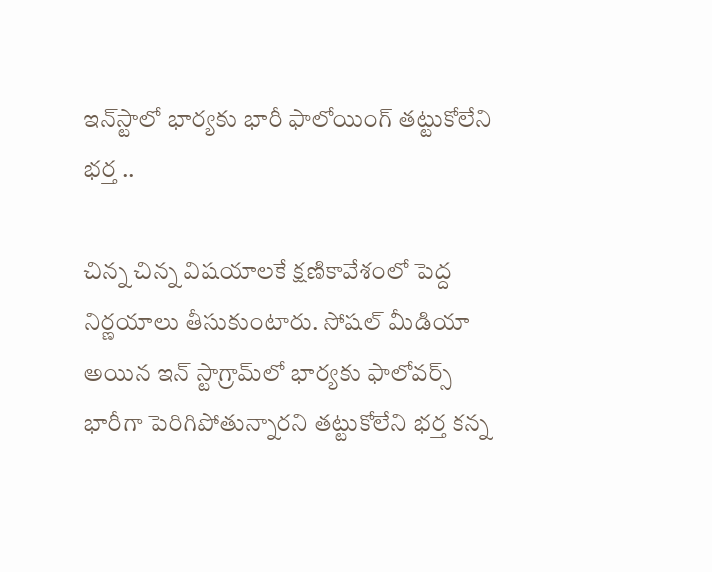ఇన్‌స్టాలో భార్యకు భారీ ఫాలోయింగ్ తట్టుకోలేని భర్త ..

చిన్న చిన్న విష‌యాల‌కే క్ష‌ణికావేశంలో పెద్ద నిర్ణయాలు తీసుకుంటారు. సోష‌ల్ మీడియా అయిన ఇన్ స్టాగ్రామ్‌లో భార్య‌కు ఫాలోవ‌ర్స్ భారీగా పెరిగిపోతున్నార‌ని త‌ట్టుకోలేని భ‌ర్త క‌న్న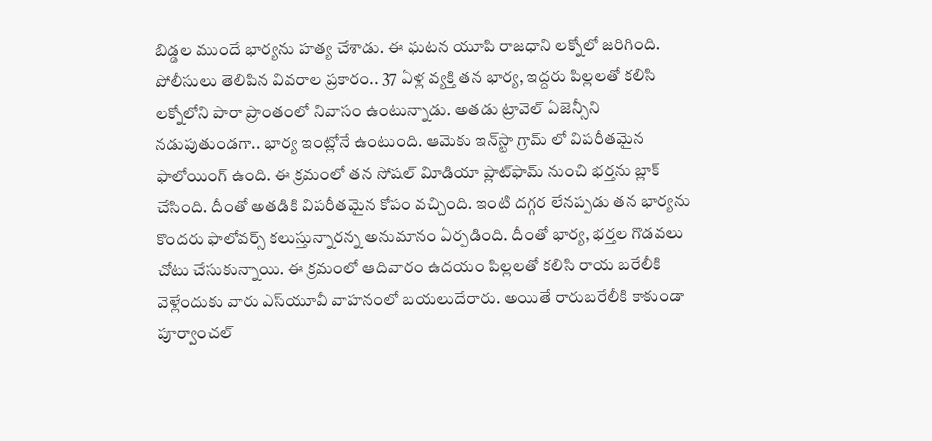బిడ్డ‌ల ముందే భార్య‌ను హత్య చేశాడు. ఈ ఘ‌ట‌న యూపి రాజధాని లక్నోలో జ‌రిగింది. పోలీసులు తెలిపిన వివరాల ప్రకారం.. 37 ఏళ్ల వ్యక్తి తన భార్య, ఇద్దరు పిల్లలతో కలిసి లక్నోలోని పారా ప్రాంతంలో నివాసం ఉంటున్నాడు. అతడు ట్రావెల్‌ ఏజెన్సీని నడుపుతుండగా.. భార్య ఇంట్లోనే ఉంటుంది. ఆమెకు ఇన్‌స్టా గ్రామ్ లో విపరీతమైన ఫాలోయింగ్‌ ఉంది. ఈ క్ర‌మంలో తన సోషల్‌ విూడియా ప్లాట్‌ఫామ్‌ నుంచి భర్తను బ్లాక్‌ చేసింది. దీంతో అత‌డికి విప‌రీత‌మైన కోపం వ‌చ్చింది. ఇంటి ద‌గ్గ‌ర లేన‌ప్ప‌డు తన భార్యను కొందరు ఫాలోవర్స్‌ కలుస్తున్నారన్న అనుమానం ఏర్పడింది. దీంతో భార్య, భర్తల గొడ‌వ‌లు చోటు చేసుకున్నాయి. ఈ క్రమంలో ఆదివారం ఉదయం పిల్లలతో కలిసి రాయ‌ బరేలీకి వెళ్లేందుకు వారు ఎస్‌యూవీ వాహనంలో బయలుదేరారు. అయితే రారుబరేలీకి కాకుండా పూర్వాంచల్‌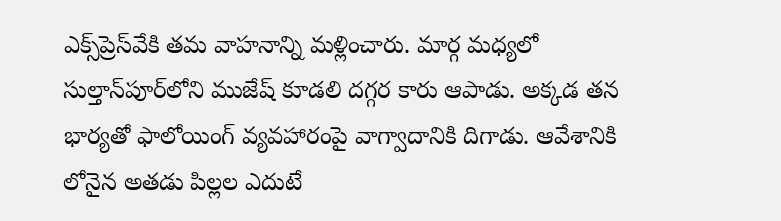ఎక్స్‌ప్రెస్‌వేకి తమ వాహనాన్ని మళ్లించారు. మార్గ మధ్యలో సుల్తాన్‌పూర్‌లోని ముజేష్‌ కూడలి దగ్గర కారు ఆపాడు. అక్కడ తన భార్యతో ఫాలోయింగ్ వ్యవహారంపై వాగ్వాదానికి దిగాడు. ఆవేశానికి లోనైన అత‌డు పిల్లల ఎదుటే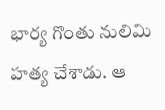భార్య గొంతు నులిమి హ‌త్య చేశాడు. ఆ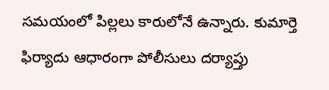సమయంలో పిల్లలు కారులోనే ఉన్నారు. కుమార్తె ఫిర్యాదు ఆధారంగా పోలీసులు ద‌ర్యాప్తు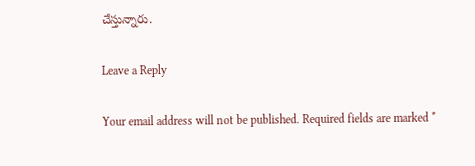చేస్తున్నారు.

Leave a Reply

Your email address will not be published. Required fields are marked *